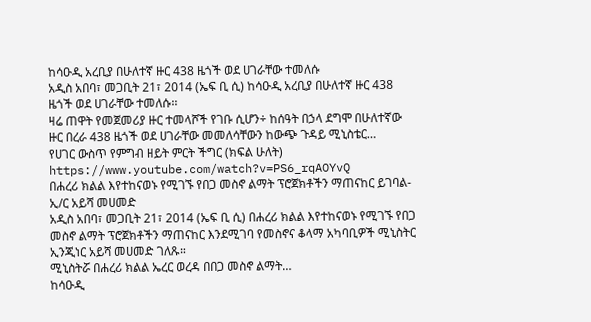ከሳዑዲ አረቢያ በሁለተኛ ዙር 438 ዜጎች ወደ ሀገራቸው ተመለሱ
አዲስ አበባ፣ መጋቢት 21፣ 2014 (ኤፍ ቢ ሲ) ከሳዑዲ አረቢያ በሁለተኛ ዙር 438 ዜጎች ወደ ሀገራቸው ተመለሱ፡፡
ዛሬ ጠዋት የመጀመሪያ ዙር ተመላሾች የገቡ ሲሆን÷ ከሰዓት በኃላ ደግሞ በሁለተኛው ዙር በረራ 438 ዜጎች ወደ ሀገራቸው መመለሳቸውን ከውጭ ጉዳይ ሚኒስቴር…
የሀገር ውስጥ የምግብ ዘይት ምርት ችግር (ክፍል ሁለት)
https://www.youtube.com/watch?v=PS6_rqAOYvQ
በሐረሪ ክልል እየተከናወኑ የሚገኙ የበጋ መስኖ ልማት ፕሮጀክቶችን ማጠናከር ይገባል- ኢ/ር አይሻ መሀመድ
አዲስ አበባ፣ መጋቢት 21፣ 2014 (ኤፍ ቢ ሲ) በሐረሪ ክልል እየተከናወኑ የሚገኙ የበጋ መስኖ ልማት ፕሮጀክቶችን ማጠናከር እንደሚገባ የመስኖና ቆላማ አካባቢዎች ሚኒስትር ኢንጂነር አይሻ መሀመድ ገለጹ።
ሚኒስትሯ በሐረሪ ክልል ኤረር ወረዳ በበጋ መስኖ ልማት…
ከሳዑዲ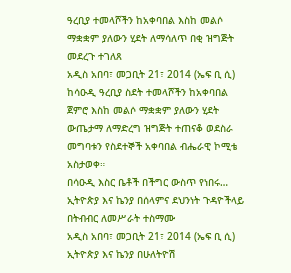ዓረቢያ ተመላሾችን ከአቀባበል እስከ መልሶ ማቋቋም ያለውን ሂደት ለማሳለጥ በቂ ዝግጅት መደረጉ ተገለጸ
አዲስ አበባ፣ መጋቢት 21፣ 2014 (ኤፍ ቢ ሲ) ከሳዑዲ ዓረቢያ ስደት ተመላሾችን ከአቀባበል ጀምሮ እስከ መልሶ ማቋቋም ያለውን ሂደት ውጤታማ ለማድረግ ዝግጅት ተጠናቆ ወደስራ መግባቱን የስደተኞች አቀባበል ብሔራዊ ኮሚቴ አስታወቀ።
በሳዑዲ እስር ቤቶች በችግር ውስጥ የነበሩ…
ኢትዮጵያ እና ኬንያ በሰላምና ደህንነት ጉዳዮችላይ በትብብር ለመሥራት ተስማሙ
አዲስ አበባ፣ መጋቢት 21፣ 2014 (ኤፍ ቢ ሲ) ኢትዮጵያ እና ኬንያ በሁለትዮሽ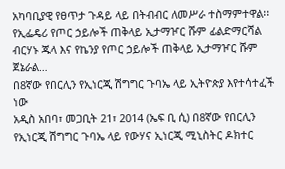አካባቢያዊ የፀጥታ ጉዳይ ላይ በትብብር ለመሥራ ተስማምተዋል፡፡
የኢፌዴሪ የጦር ኃይሎች ጠቅላይ ኢታማዦር ሹም ፊልድማርሻል ብርሃኑ ጁላ እና የኬንያ የጦር ኃይሎች ጠቅላይ ኢታማዦር ሹም ጀኔራል…
በ8ኛው የበርሊን የኢነርጂ ሽግግር ጉባኤ ላይ ኢትዮጵያ እየተሳተፈች ነው
አዲስ አበባ፣ መጋቢት 21፣ 2014 (ኤፍ ቢ ሲ) በ8ኛው የበርሊን የኢነርጂ ሽግግር ጉባኤ ላይ የውሃና ኢነርጂ ሚኒስትር ዶክተር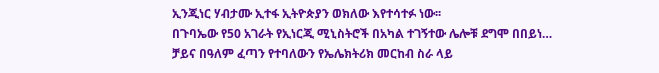ኢንጂነር ሃብታሙ ኢተፋ ኢትዮጵያን ወክለው እየተሳተፉ ነው፡፡
በጉባኤው የ50 አገራት የኢነርጂ ሚኒስትሮች በአካል ተገኝተው ሌሎቹ ደግሞ በበይነ…
ቻይና በዓለም ፈጣን የተባለውን የኤሌክትሪክ መርከብ ስራ ላይ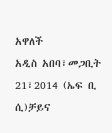አዋለች
አዲስ አበባ፣መጋቢት 21፣2014 (ኤፍ ቢ ሲ)ቻይና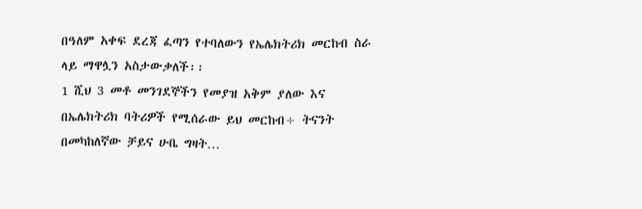በዓለም አቀፍ ደረጃ ፈጣን የተባለውን የኤሌክትሪክ መርከብ ስራ ላይ ማዋሏን አስታውቃለች፡፡
1 ሺህ 3 መቶ መንገደኞችን የመያዝ አቅም ያለው እና በኤሌክትሪክ ባትሪዎች የሚሰራው ይህ መርከብ÷ ትናንት በመካከለኛው ቻይና ሁቤ ግዛት…